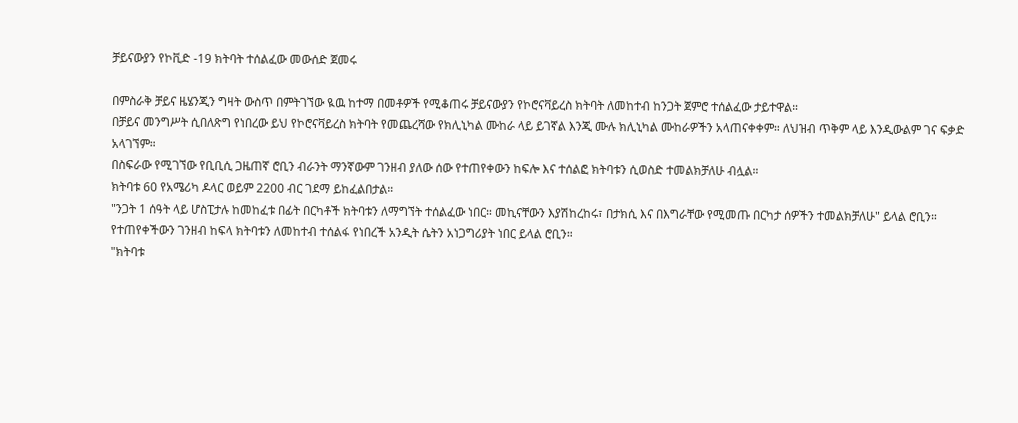ቻይናውያን የኮቪድ -19 ክትባት ተሰልፈው መውሰድ ጀመሩ

በምስራቅ ቻይና ዜሄንጂን ግዛት ውስጥ በምትገኘው ዪዉ ከተማ በመቶዎች የሚቆጠሩ ቻይናውያን የኮሮናቫይረስ ክትባት ለመከተብ ከንጋት ጀምሮ ተሰልፈው ታይተዋል።
በቻይና መንግሥት ሲበለጽግ የነበረው ይህ የኮሮናቫይረስ ክትባት የመጨረሻው የክሊኒካል ሙከራ ላይ ይገኛል እንጂ ሙሉ ክሊኒካል ሙከራዎችን አላጠናቀቀም። ለህዝብ ጥቅም ላይ እንዲውልም ገና ፍቃድ አላገኘም።
በስፍራው የሚገኘው የቢቢሲ ጋዜጠኛ ሮቢን ብራንት ማንኛውም ገንዘብ ያለው ሰው የተጠየቀውን ከፍሎ እና ተሰልፎ ክትባቱን ሲወስድ ተመልክቻለሁ ብሏል።
ክትባቱ 60 የአሜሪካ ዶላር ወይም 2200 ብር ገደማ ይከፈልበታል።
"ንጋት 1 ሰዓት ላይ ሆስፒታሉ ከመከፈቱ በፊት በርካቶች ክትባቱን ለማግኘት ተሰልፈው ነበር። መኪናቸውን እያሽከረከሩ፣ በታክሲ እና በእግራቸው የሚመጡ በርካታ ሰዎችን ተመልክቻለሁ" ይላል ሮቢን።
የተጠየቀችውን ገንዘብ ከፍላ ክትባቱን ለመከተብ ተሰልፋ የነበረች አንዲት ሴትን አነጋግሪያት ነበር ይላል ሮቢን።
"ክትባቱ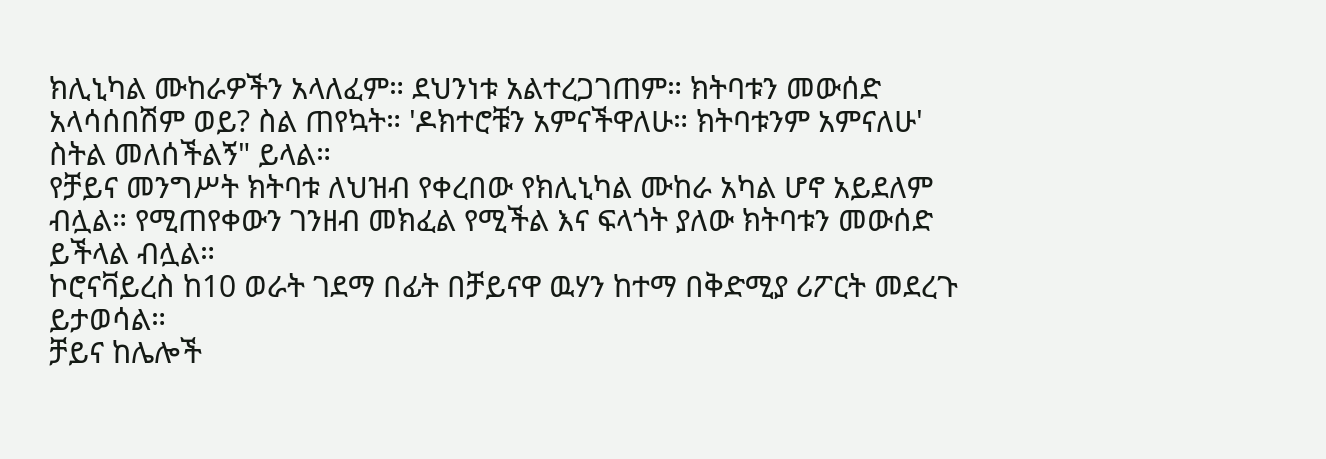ክሊኒካል ሙከራዎችን አላለፈም። ደህንነቱ አልተረጋገጠም። ክትባቱን መውሰድ አላሳሰበሽም ወይ? ስል ጠየኳት። 'ዶክተሮቹን አምናችዋለሁ። ክትባቱንም አምናለሁ' ስትል መለሰችልኝ" ይላል።
የቻይና መንግሥት ክትባቱ ለህዝብ የቀረበው የክሊኒካል ሙከራ አካል ሆኖ አይደለም ብሏል። የሚጠየቀውን ገንዘብ መክፈል የሚችል እና ፍላጎት ያለው ክትባቱን መውሰድ ይችላል ብሏል።
ኮሮናቫይረስ ከ10 ወራት ገደማ በፊት በቻይናዋ ዉሃን ከተማ በቅድሚያ ሪፖርት መደረጉ ይታወሳል።
ቻይና ከሌሎች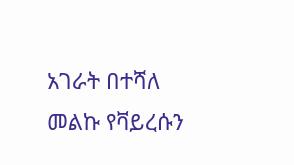አገራት በተሻለ መልኩ የቫይረሱን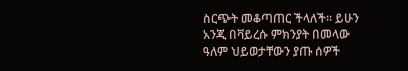ስርጭት መቆጣጠር ችላለች። ይሁን አንጂ በቫይረሱ ምክንያት በመላው ዓለም ህይወታቸውን ያጡ ሰዎች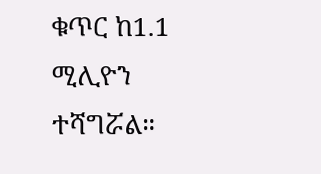ቁጥር ከ1.1 ሚሊዮን ተሻግሯል።